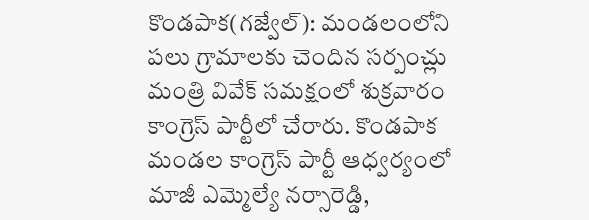కొండపాక(గజ్వేల్): మండలంలోని పలు గ్రామాలకు చెందిన సర్పంచ్లు మంత్రి వివేక్ సమక్షంలో శుక్రవారం కాంగ్రెస్ పార్టీలో చేరారు. కొండపాక మండల కాంగ్రెస్ పార్టీ ఆధ్వర్యంలో మాజీ ఎమ్మెల్యే నర్సారెడ్డి,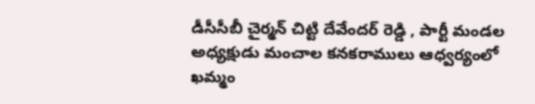డీసీసీబీ చైర్మన్ చిట్టి దేవేందర్ రెడ్డి , పార్టీ మండల అధ్యక్షుడు మంచాల కనకరాములు ఆధ్వర్యంలో ఖమ్మం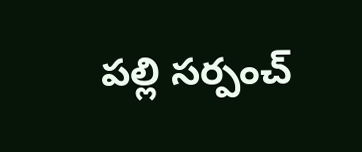పల్లి సర్పంచ్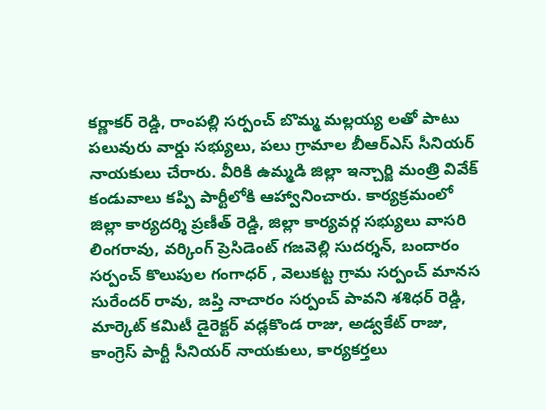కర్ణాకర్ రెడ్డి, రాంపల్లి సర్పంచ్ బొమ్మ మల్లయ్య లతో పాటు పలువురు వార్డు సభ్యులు, పలు గ్రామాల బీఆర్ఎస్ సీనియర్ నాయకులు చేరారు. వీరికి ఉమ్మడి జిల్లా ఇన్చార్జి మంత్రి వివేక్ కండువాలు కప్పి పార్టీలోకి ఆహ్వానించారు. కార్యక్రమంలో జిల్లా కార్యదర్శి ప్రణీత్ రెడ్డి, జిల్లా కార్యవర్గ సభ్యులు వాసరి లింగరావు, వర్కింగ్ ప్రెసిడెంట్ గజవెల్లి సుదర్శన్, బందారం సర్పంచ్ కొలుపుల గంగాధర్ , వెలుకట్ట గ్రామ సర్పంచ్ మానస సురేందర్ రావు, జప్తి నాచారం సర్పంచ్ పావని శశిధర్ రెడ్డి, మార్కెట్ కమిటీ డైరెక్టర్ వడ్లకొండ రాజు, అడ్వకేట్ రాజు, కాంగ్రెస్ పార్టీ సీనియర్ నాయకులు, కార్యకర్తలు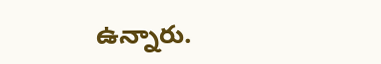ఉన్నారు.